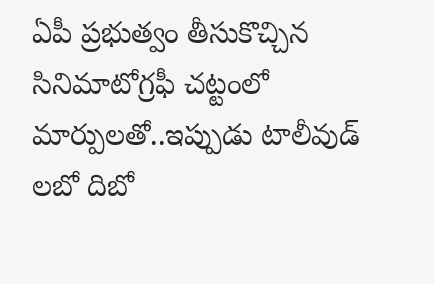ఏపీ ప్రభుత్వం తీసుకొచ్చిన సినిమాటోగ్రఫీ చట్టంలో మార్పులతో..ఇప్పుడు టాలీవుడ్ లబో దిబో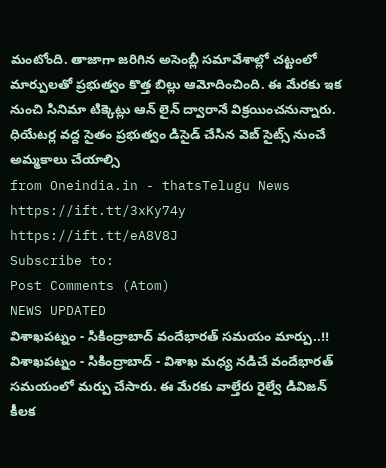మంటోంది. తాజాగా జరిగిన అసెంబ్లీ సమావేశాల్లో చట్టంలో మార్పులతో ప్రభుత్వం కొత్త బిల్లు ఆమోదించింది. ఈ మేరకు ఇక నుంచి సినిమా టిక్కెట్లు ఆన్ లైన్ ద్వారానే విక్రయించనున్నారు. ధియేటర్ల వద్ద సైతం ప్రభుత్వం డిసైడ్ చేసిన వెబ్ సైట్స్ నుంచే అమ్మకాలు చేయాల్సి
from Oneindia.in - thatsTelugu News https://ift.tt/3xKy74y
https://ift.tt/eA8V8J
Subscribe to:
Post Comments (Atom)
NEWS UPDATED
విశాఖపట్నం - సికింద్రాబాద్ వందేభారత్ సమయం మార్పు..!!
విశాఖపట్నం - సికింద్రాబాద్ - విశాఖ మధ్య నడిచే వందేభారత్ సమయంలో మర్పు చేసారు. ఈ మేరకు వాల్తేరు రైల్వే డివిజన్ కీలక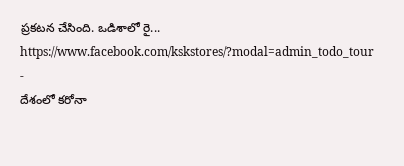ప్రకటన చేసింది. ఒడిశాలో రై...
https://www.facebook.com/kskstores/?modal=admin_todo_tour
-
దేశంలో కరోనా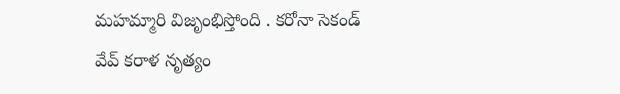మహమ్మారి విజృంభిస్తోంది . కరోనా సెకండ్ వేవ్ కరాళ నృత్యం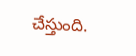చేస్తుంది.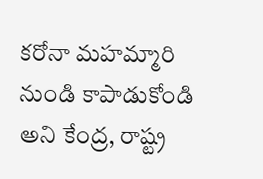కరోనా మహమ్మారి నుండి కాపాడుకోండి అని కేంద్ర, రాష్ట్ర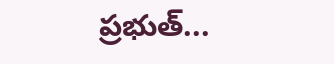ప్రభుత్...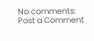No comments:
Post a Comment